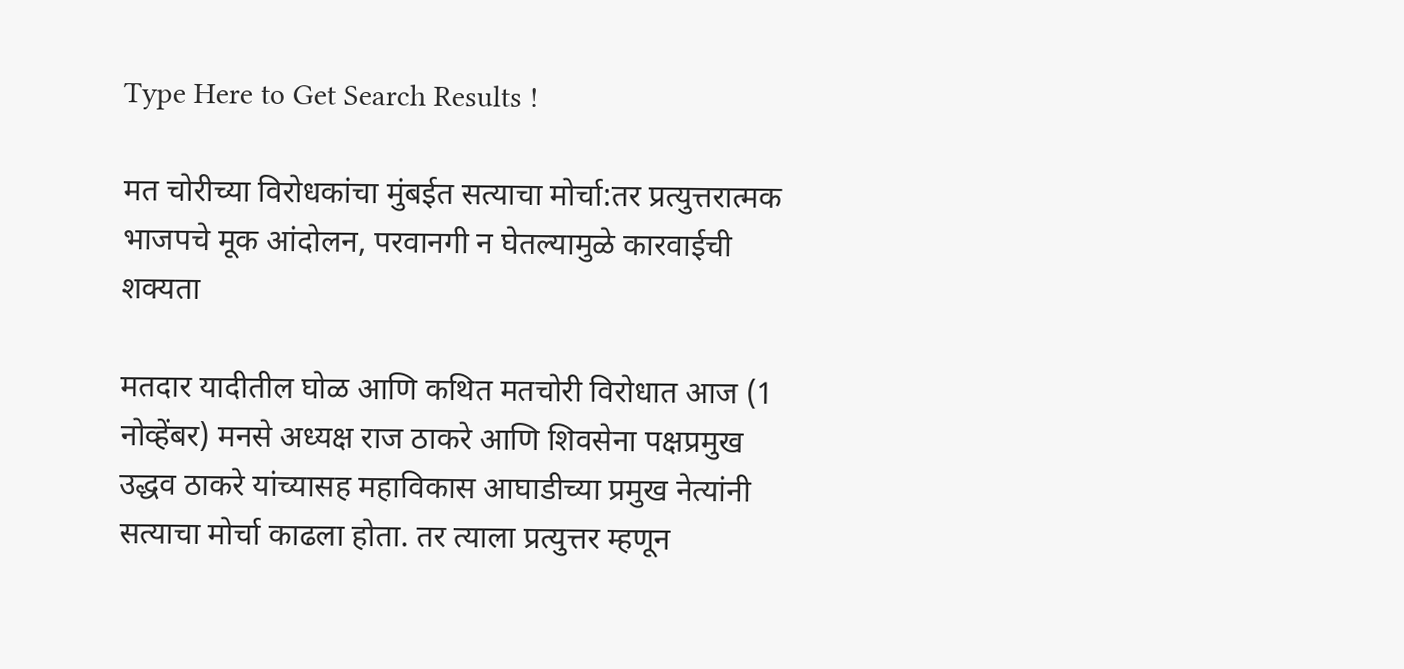Type Here to Get Search Results !

मत चोरीच्या विरोधकांचा मुंबईत सत्याचा मोर्चा:तर प्रत्युत्तरात्मक भाजपचे मूक आंदोलन, परवानगी न घेतल्यामुळे कारवाईची शक्यता

मतदार यादीतील घोळ आणि कथित मतचोरी विरोधात आज (1 नोव्हेंबर) मनसे अध्यक्ष राज ठाकरे आणि शिवसेना पक्षप्रमुख उद्धव ठाकरे यांच्यासह महाविकास आघाडीच्या प्रमुख नेत्यांनी सत्याचा मोर्चा काढला होता. तर त्याला प्रत्युत्तर म्हणून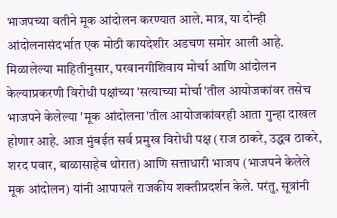भाजपच्या वतीने मूक आंदोलन करण्यात आले. मात्र, या दोन्ही आंदोलनासंदर्भात एक मोठी कायदेशीर अडचण समोर आली आहे. मिळालेल्या माहितीनुसार, परवानगीशिवाय मोर्चा आणि आंदोलन केल्याप्रकरणी विरोधी पक्षांच्या 'सत्याच्या मोर्चा'तील आयोजकांवर तसेच भाजपने केलेल्या 'मूक आंदोलना'तील आयोजकांवरही आता गुन्हा दाखल होणार आहे. आज मुंबईत सर्व प्रमुख विरोधी पक्ष (राज ठाकरे, उद्धव ठाकरे, शरद पवार, बाळासाहेब थोरात) आणि सत्ताधारी भाजप (भाजपने केलेले मूक आंदोलन) यांनी आपापले राजकीय शक्तीप्रदर्शन केले. परंतु, सूत्रांनी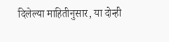दिलेल्या माहितीनुसार, या दोन्ही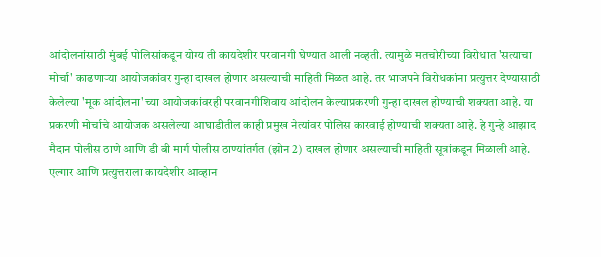आंदोलनांसाठी मुंबई पोलिसांकडून योग्य ती कायदेशीर परवानगी घेण्यात आली नव्हती. त्यामुळे मतचोरीच्या विरोधात 'सत्याचा मोर्चा' काढणाऱ्या आयोजकांवर गुन्हा दाखल होणार असल्याची माहिती मिळत आहे. तर भाजपने विरोधकांना प्रत्युत्तर देण्यासाठी केलेल्या 'मूक आंदोलना'च्या आयोजकांवरही परवानगीशिवाय आंदोलन केल्याप्रकरणी गुन्हा दाखल होण्याची शक्यता आहे. या प्रकरणी मोर्चाचे आयोजक असलेल्या आघाडीतील काही प्रमुख नेत्यांवर पोलिस कारवाई होण्याची शक्यता आहे. हे गुन्हे आझाद मैदान पोलीस ठाणे आणि डी बी मार्ग पोलीस ठाण्यांतर्गत (झोन 2) दाखल होणार असल्याची माहिती सूत्रांकडून मिळाली आहे. एल्गार आणि प्रत्युत्तराला कायदेशीर आव्हान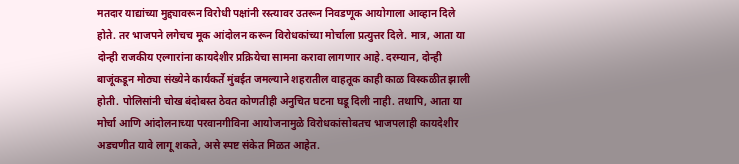मतदार याद्यांच्या मुद्द्यावरून विरोधी पक्षांनी रस्त्यावर उतरून निवडणूक आयोगाला आव्हान दिले होते. तर भाजपने लगेचच मूक आंदोलन करून विरोधकांच्या मोर्चाला प्रत्युत्तर दिले. मात्र, आता या दोन्ही राजकीय एल्गारांना कायदेशीर प्रक्रियेचा सामना करावा लागणार आहे. दरम्यान, दोन्ही बाजूंकडून मोठ्या संख्येने कार्यकर्ते मुंबईत जमल्याने शहरातील वाहतूक काही काळ विस्कळीत झाली होती. पोलिसांनी चोख बंदोबस्त ठेवत कोणतीही अनुचित घटना घडू दिली नाही. तथापि, आता या मोर्चा आणि आंदोलनाच्या परवानगीविना आयोजनामुळे विरोधकांसोबतच भाजपलाही कायदेशीर अडचणीत यावे लागू शकते, असे स्पष्ट संकेत मिळत आहेत.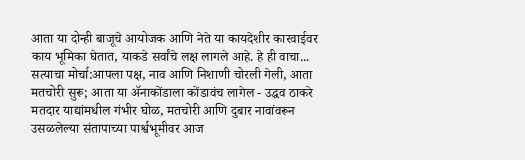आता या दोन्ही बाजूचे आयोजक आणि नेते या कायदेशीर कारवाईवर काय भूमिका घेतात, याकडे सर्वांचे लक्ष लागले आहे. हे ही वाचा... सत्याचा मोर्चा:आपला पक्ष, नाव आणि निशाणी चोरली गेली, आता मतचोरी सुरू; आता या ॲनाकोंडाला कोंडावंच लागेल - उद्धव ठाकरे मतदार याद्यांमधील गंभीर घोळ, मतचोरी आणि दुबार नावांवरून उसळलेल्या संतापाच्या पार्श्वभूमीवर आज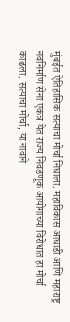मुंबईत ऐतिहासिक सत्याचा मोर्चा निघाला. महाविकास आघाडी आणि महाराष्ट्र नवनिर्माण सेना एकत्र येत राज्य निवडणूक आयोगाच्या विरोधात हा मोर्चा काढला. सत्याचा मोर्चा, या नावाने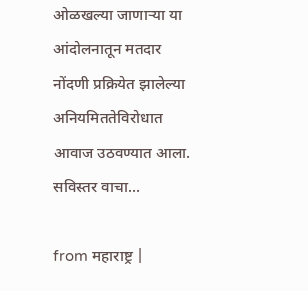ओळखल्या जाणाऱ्या या आंदोलनातून मतदार नोंदणी प्रक्रियेत झालेल्या अनियमिततेविरोधात आवाज उठवण्यात आला. सविस्तर वाचा...

from महाराष्ट्र |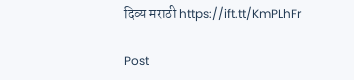दिव्य मराठी https://ift.tt/KmPLhFr

Post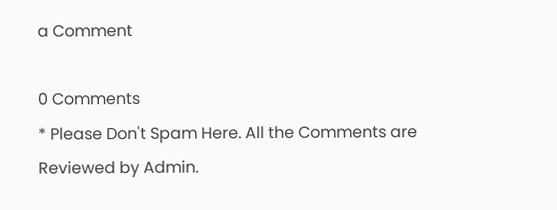a Comment

0 Comments
* Please Don't Spam Here. All the Comments are Reviewed by Admin.